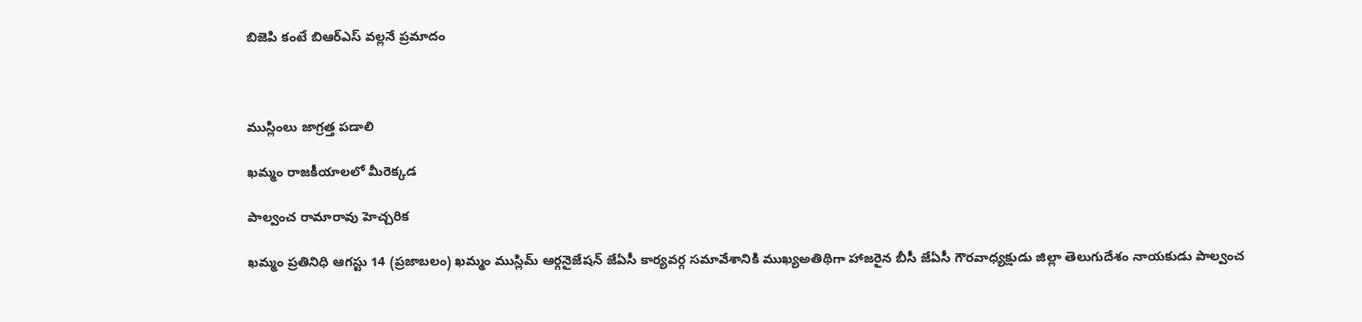బిజెపి కంటే బిఆర్ఎస్ వల్లనే ప్రమాదం



ముస్లింలు జాగ్రత్త పడాలి

ఖమ్మం రాజకీయాలలో మీరెక్కడ

పాల్వంచ రామారావు హెచ్చరిక

ఖమ్మం ప్రతినిధి ఆగస్టు 14 (ప్రజాబలం) ఖమ్మం ముస్లిమ్ ఆర్గనైజేషన్ జేఏసీ కార్యవర్గ సమావేశానికి ముఖ్యఅతిథిగా హాజరైన బీసీ జేఏసీ గౌరవాధ్యక్షుడు జిల్లా తెలుగుదేశం నాయకుడు పాల్వంచ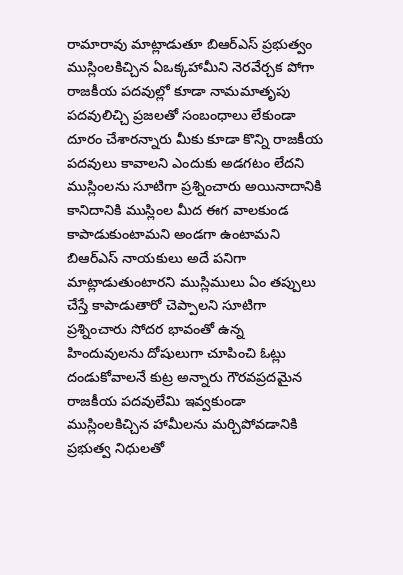రామారావు మాట్లాడుతూ బిఆర్ఎస్ ప్రభుత్వం ముస్లింలకిచ్చిన ఏఒక్కహామీని నెరవేర్చక పోగా రాజకీయ పదవుల్లో కూడా నామమాతృపు పదవులిచ్చి ప్రజలతో సంబంధాలు లేకుండా దూరం చేశారన్నారు మీకు కూడా కొన్ని రాజకీయ పదవులు కావాలని ఎందుకు అడగటం లేదని ముస్లింలను సూటిగా ప్రశ్నించారు అయినాదానికి కానిదానికి ముస్లింల మీద ఈగ వాలకుండ కాపాడుకుంటామని అండగా ఉంటామని బిఆర్ఎస్ నాయకులు అదే పనిగా మాట్లాడుతుంటారని ముస్లిములు ఏం తప్పులు చేస్తే కాపాడుతారో చెప్పాలని సూటిగా ప్రశ్నించారు సోదర భావంతో ఉన్న హిందువులను దోషులుగా చూపించి ఓట్లు దండుకోవాలనే కుట్ర అన్నారు గౌరవప్రదమైన రాజకీయ పదవులేమి ఇవ్వకుండా ముస్లింలకిచ్చిన హామీలను మర్చిపోవడానికి ప్రభుత్వ నిధులతో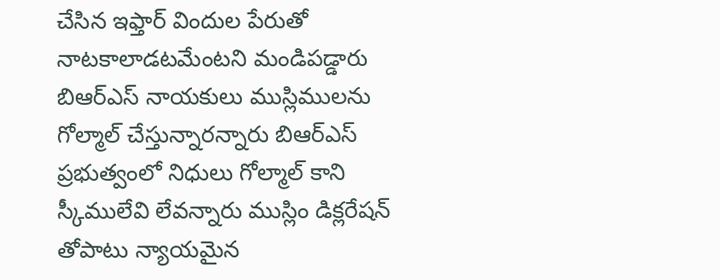చేసిన ఇఫ్తార్ విందుల పేరుతో నాటకాలాడటమేంటని మండిపడ్డారు బిఆర్ఎస్ నాయకులు ముస్లిములను గోల్మాల్ చేస్తున్నారన్నారు బిఆర్ఎస్ ప్రభుత్వంలో నిధులు గోల్మాల్ కాని స్కీములేవి లేవన్నారు ముస్లిం డిక్లరేషన్ తోపాటు న్యాయమైన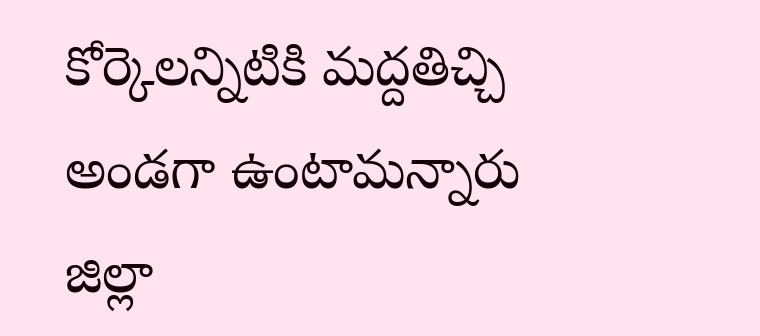కోర్కెలన్నిటికి మద్దతిచ్చి అండగా ఉంటామన్నారు జిల్లా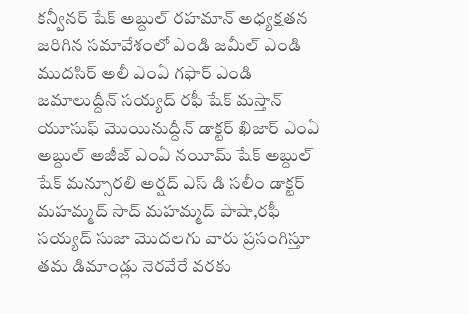కన్వీనర్ షేక్ అబ్దుల్ రహమాన్ అధ్యక్షతన జరిగిన సమావేశంలో ఎండి జమీల్ ఎండి ముదసిర్ అలీ ఎంఏ గఫార్ ఎండి జమాలుద్దీన్ సయ్యద్ రఫీ షేక్ మస్తాన్ యూసుఫ్ మొయినుద్దీన్ డాక్టర్ ఖిజార్ ఎంఏ అబ్దుల్ అజీజ్ ఎంఏ నయీమ్ షేక్ అబ్దుల్ షేక్ మన్సూరలి అర్షద్ ఎస్ డి సలీం డాక్టర్ మహమ్మద్ సాద్ మహమ్మద్ పాషా,రఫీ సయ్యద్ సుజా మొదలగు వారు ప్రసంగిస్తూ తమ డిమాండ్లు నెరవేరే వరకు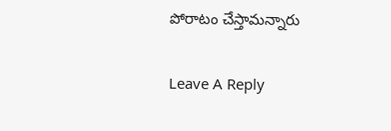పోరాటం చేస్తామన్నారు

Leave A Reply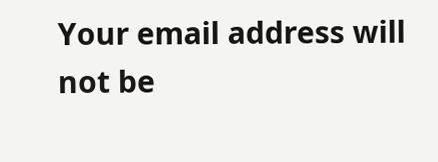Your email address will not be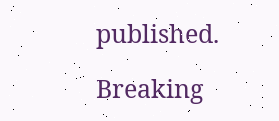published.

Breaking